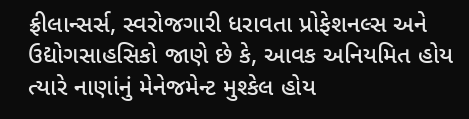ફ્રીલાન્સર્સ, સ્વરોજગારી ધરાવતા પ્રોફેશનલ્સ અને ઉદ્યોગસાહસિકો જાણે છે કે, આવક અનિયમિત હોય ત્યારે નાણાંનું મેનેજમેન્ટ મુશ્કેલ હોય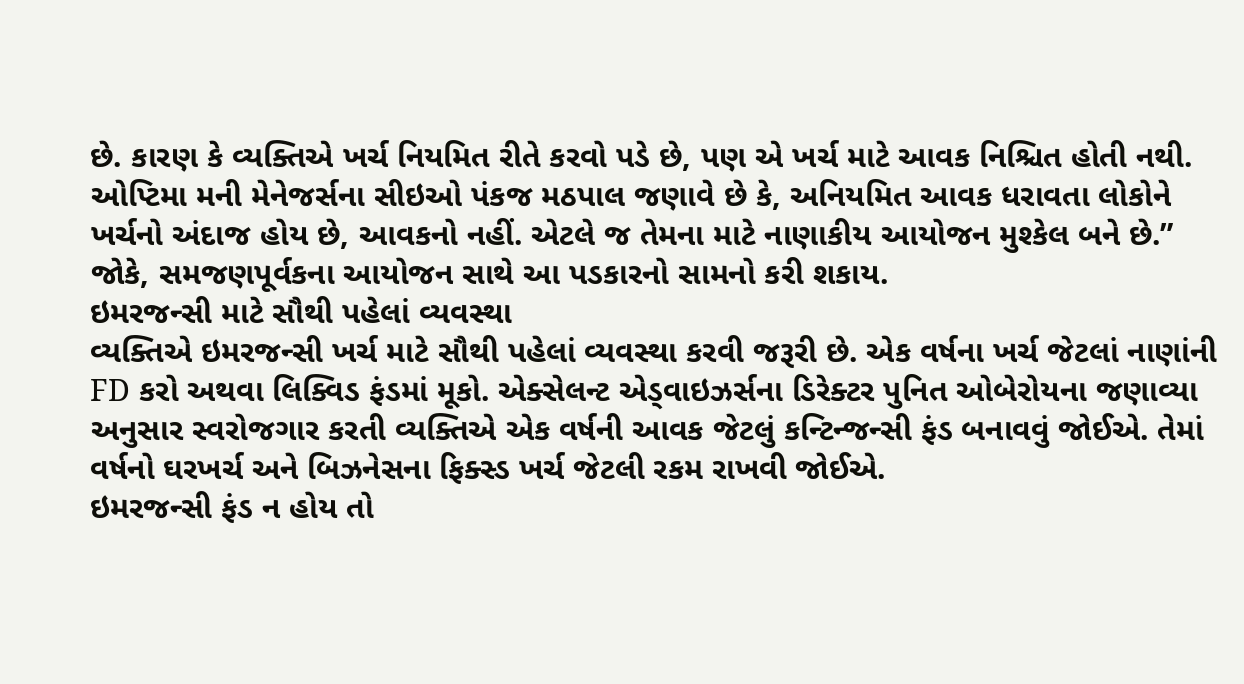છે. કારણ કે વ્યક્તિએ ખર્ચ નિયમિત રીતે કરવો પડે છે, પણ એ ખર્ચ માટે આવક નિશ્ચિત હોતી નથી. ઓપ્ટિમા મની મેનેજર્સના સીઇઓ પંકજ મઠપાલ જણાવે છે કે, અનિયમિત આવક ધરાવતા લોકોને ખર્ચનો અંદાજ હોય છે, આવકનો નહીં. એટલે જ તેમના માટે નાણાકીય આયોજન મુશ્કેલ બને છે.” જોકે, સમજણપૂર્વકના આયોજન સાથે આ પડકારનો સામનો કરી શકાય.
ઇમરજન્સી માટે સૌથી પહેલાં વ્યવસ્થા
વ્યક્તિએ ઇમરજન્સી ખર્ચ માટે સૌથી પહેલાં વ્યવસ્થા કરવી જરૂરી છે. એક વર્ષના ખર્ચ જેટલાં નાણાંની FD કરો અથવા લિક્વિડ ફંડમાં મૂકો. એક્સેલન્ટ એડ્વાઇઝર્સના ડિરેક્ટર પુનિત ઓબેરોયના જણાવ્યા અનુસાર સ્વરોજગાર કરતી વ્યક્તિએ એક વર્ષની આવક જેટલું કન્ટિન્જન્સી ફંડ બનાવવું જોઈએ. તેમાં વર્ષનો ઘરખર્ચ અને બિઝનેસના ફિક્સ્ડ ખર્ચ જેટલી રકમ રાખવી જોઈએ.
ઇમરજન્સી ફંડ ન હોય તો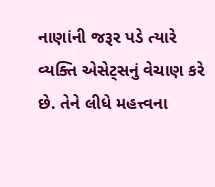નાણાંની જરૂર પડે ત્યારે વ્યક્તિ એસેટ્સનું વેચાણ કરે છે. તેને લીધે મહત્ત્વના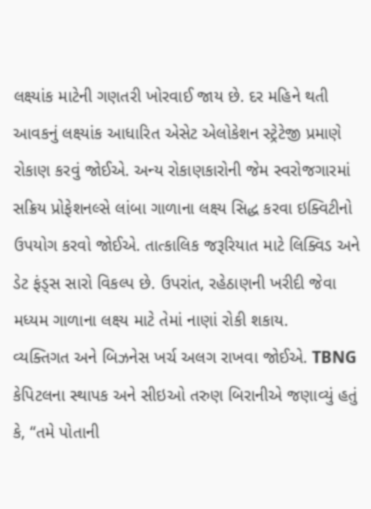લક્ષ્યાંક માટેની ગણતરી ખોરવાઈ જાય છે. દર મહિને થતી આવકનું લક્ષ્યાંક આધારિત એસેટ એલોકેશન સ્ટ્રેટેજી પ્રમાણે રોકાણ કરવું જોઈએ. અન્ય રોકાણકારોની જેમ સ્વરોજગારમાં સક્રિય પ્રોફેશનલ્સે લાંબા ગાળાના લક્ષ્ય સિદ્ધ કરવા ઇક્વિટીનો ઉપયોગ કરવો જોઈએ. તાત્કાલિક જરૂરિયાત માટે લિક્વિડ અને ડેટ ફંડ્સ સારો વિકલ્પ છે. ઉપરાંત, રહેઠાણની ખરીદી જેવા મધ્યમ ગાળાના લક્ષ્ય માટે તેમાં નાણાં રોકી શકાય.
વ્યક્તિગત અને બિઝનેસ ખર્ચ અલગ રાખવા જોઈએ. TBNG કેપિટલના સ્થાપક અને સીઇઓ તરુણ બિરાનીએ જણાવ્યું હતું કે, “તમે પોતાની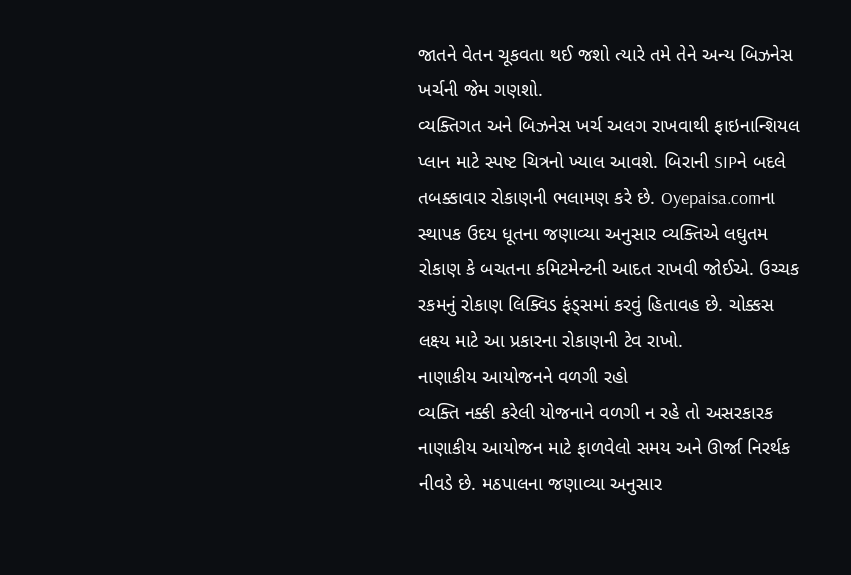જાતને વેતન ચૂકવતા થઈ જશો ત્યારે તમે તેને અન્ય બિઝનેસ ખર્ચની જેમ ગણશો.
વ્યક્તિગત અને બિઝનેસ ખર્ચ અલગ રાખવાથી ફાઇનાન્શિયલ પ્લાન માટે સ્પષ્ટ ચિત્રનો ખ્યાલ આવશે. બિરાની SIPને બદલે તબક્કાવાર રોકાણની ભલામણ કરે છે. Oyepaisa.comના સ્થાપક ઉદય ધૂતના જણાવ્યા અનુસાર વ્યક્તિએ લઘુતમ રોકાણ કે બચતના કમિટમેન્ટની આદત રાખવી જોઈએ. ઉચ્ચક રકમનું રોકાણ લિક્વિડ ફંડ્સમાં કરવું હિતાવહ છે. ચોક્કસ લક્ષ્ય માટે આ પ્રકારના રોકાણની ટેવ રાખો.
નાણાકીય આયોજનને વળગી રહો
વ્યક્તિ નક્કી કરેલી યોજનાને વળગી ન રહે તો અસરકારક નાણાકીય આયોજન માટે ફાળવેલો સમય અને ઊર્જા નિરર્થક નીવડે છે. મઠપાલના જણાવ્યા અનુસાર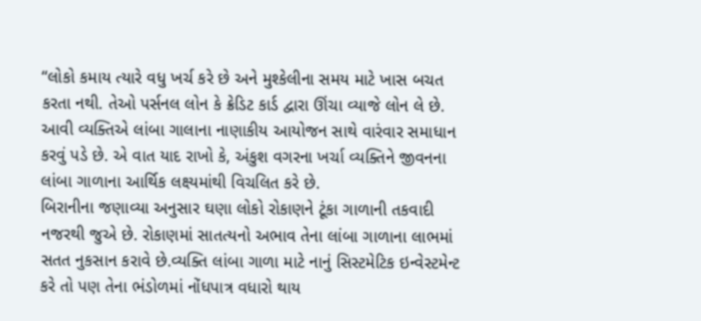“લોકો કમાય ત્યારે વધુ ખર્ચ કરે છે અને મુશ્કેલીના સમય માટે ખાસ બચત કરતા નથી. તેઓ પર્સનલ લોન કે ક્રેડિટ કાર્ડ દ્વારા ઊંચા વ્યાજે લોન લે છે.
આવી વ્યક્તિએ લાંબા ગાલાના નાણાકીય આયોજન સાથે વારંવાર સમાધાન કરવું પડે છે. એ વાત યાદ રાખો કે, અંકુશ વગરના ખર્ચા વ્યક્તિને જીવનના લાંબા ગાળાના આર્થિક લક્ષ્યમાંથી વિચલિત કરે છે.
બિરાનીના જણાવ્યા અનુસાર ઘણા લોકો રોકાણને ટૂંકા ગાળાની તકવાદી નજરથી જુએ છે. રોકાણમાં સાતત્યનો અભાવ તેના લાંબા ગાળાના લાભમાં સતત નુકસાન કરાવે છે.વ્યક્તિ લાંબા ગાળા માટે નાનું સિસ્ટમેટિક ઇન્વેસ્ટમેન્ટ કરે તો પણ તેના ભંડોળમાં નોંધપાત્ર વધારો થાય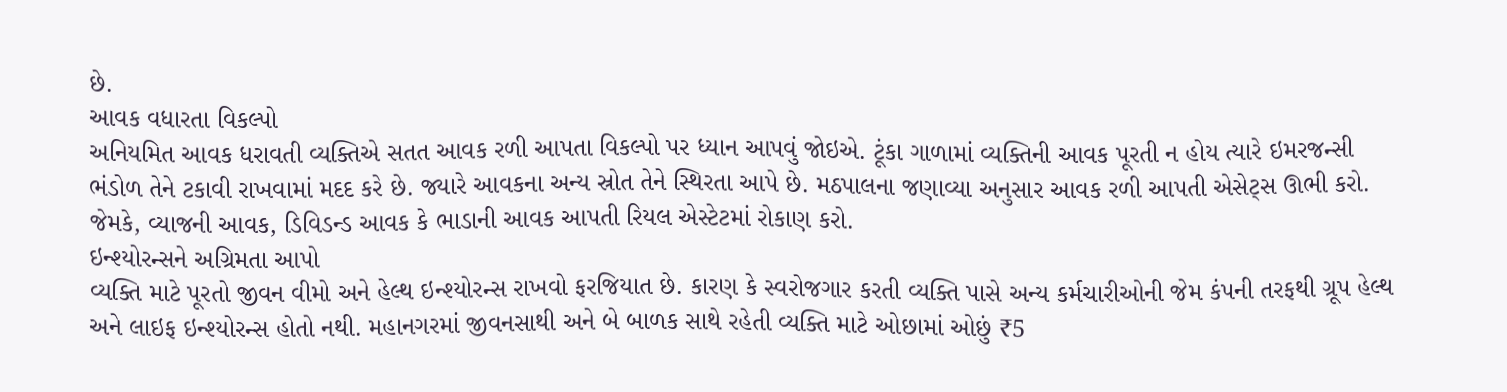છે.
આવક વધારતા વિકલ્પો
અનિયમિત આવક ધરાવતી વ્યક્તિએ સતત આવક રળી આપતા વિકલ્પો પર ધ્યાન આપવું જોઇએ. ટૂંકા ગાળામાં વ્યક્તિની આવક પૂરતી ન હોય ત્યારે ઇમરજન્સી ભંડોળ તેને ટકાવી રાખવામાં મદદ કરે છે. જ્યારે આવકના અન્ય સ્રોત તેને સ્થિરતા આપે છે. મઠપાલના જણાવ્યા અનુસાર આવક રળી આપતી એસેટ્સ ઊભી કરો. જેમકે, વ્યાજની આવક, ડિવિડન્ડ આવક કે ભાડાની આવક આપતી રિયલ એસ્ટેટમાં રોકાણ કરો.
ઇન્શ્યોરન્સને અગ્રિમતા આપો
વ્યક્તિ માટે પૂરતો જીવન વીમો અને હેલ્થ ઇન્શ્યોરન્સ રાખવો ફરજિયાત છે. કારણ કે સ્વરોજગાર કરતી વ્યક્તિ પાસે અન્ય કર્મચારીઓની જેમ કંપની તરફથી ગ્રૂપ હેલ્થ અને લાઇફ ઇન્શ્યોરન્સ હોતો નથી. મહાનગરમાં જીવનસાથી અને બે બાળક સાથે રહેતી વ્યક્તિ માટે ઓછામાં ઓછું ₹5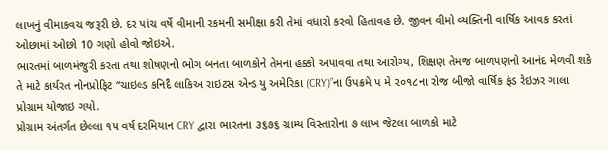લાખનું વીમાકવચ જરૂરી છે. દર પાંચ વર્ષે વીમાની રકમની સમીક્ષા કરી તેમાં વધારો કરવો હિતાવહ છે. જીવન વીમો વ્યક્તિની વાર્ષિક આવક કરતાં ઓછામાં ઓછો 10 ગણો હોવો જોઇએ.
ભારતમાં બાળમંજુરી કરતા તથા શોષણનો ભોગ બનતા બાળકોને તેમના હક્કો અપાવવા તથા આરોગ્ય, શિક્ષણ તેમજ બાળપણનો આનંદ મેળવી શકે તે માટે કાર્યરત નોનપ્રોફિટ ‘‘ચાઇલ્ડ કનિદૈ લાકિઅ રાઇટસ એન્ડ યુ અમેરિકા (CRY)”ના ઉપક્રમે પ મે ૨૦૧૮ના રોજ બીજો વાર્ષિક ફંડ રેઇઝર ગાલા પ્રોગ્રામ યોજાઇ ગયો.
પ્રોગ્રામ અંતર્ગત છેલ્લા ૧૫ વર્ષ દરમિયાન CRY દ્વારા ભારતના ૩૬૭૬ ગ્રામ્ય વિસ્તારોના ૭ લાખ જેટલા બાળકો માટે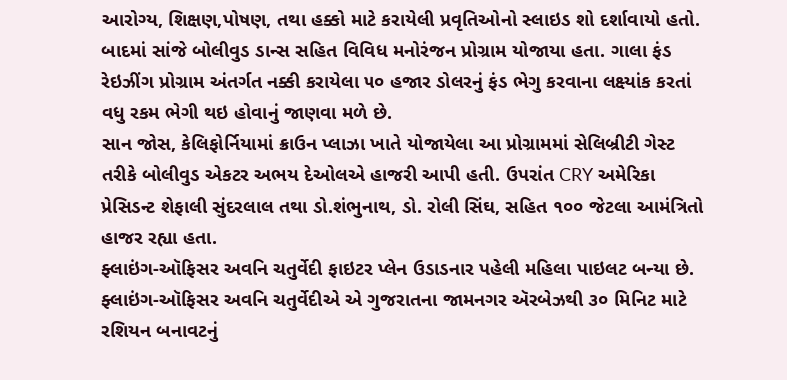આરોગ્ય, શિક્ષણ,પોષણ, તથા હક્કો માટે કરાયેલી પ્રવૃતિઓનો સ્લાઇડ શો દર્શાવાયો હતો. બાદમાં સાંજે બોલીવુડ ડાન્સ સહિત વિવિધ મનોરંજન પ્રોગ્રામ યોજાયા હતા. ગાલા ફંડ રેઇઝીંગ પ્રોગ્રામ અંતર્ગત નક્કી કરાયેલા ૫૦ હજાર ડોલરનું ફંડ ભેગુ કરવાના લક્ષ્યાંક કરતાં વધુ રકમ ભેગી થઇ હોવાનું જાણવા મળે છે.
સાન જોસ, કેલિફોર્નિયામાં ક્રાઉન પ્લાઝા ખાતે યોજાયેલા આ પ્રોગ્રામમાં સેલિબ્રીટી ગેસ્ટ તરીકે બોલીવુડ એકટર અભય દેઓલએ હાજરી આપી હતી. ઉપરાંત CRY અમેરિકા પ્રેસિડન્ટ શેફાલી સુંદરલાલ તથા ડો.શંભુનાથ, ડો. રોલી સિંઘ, સહિત ૧૦૦ જેટલા આમંત્રિતો હાજર રહ્યા હતા.
ફ્લાઇંગ-ઑફિસર અવનિ ચતુર્વેદી ફાઇટર પ્લેન ઉડાડનાર પહેલી મહિલા પાઇલટ બન્યા છે.
ફ્લાઇંગ-ઑફિસર અવનિ ચતુર્વેદીએ એ ગુજરાતના જામનગર ઍરબેઝથી ૩૦ મિનિટ માટે રશિયન બનાવટનું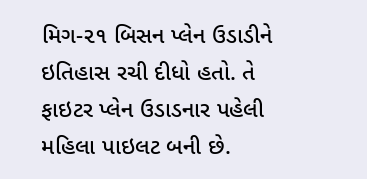મિગ-૨૧ બિસન પ્લેન ઉડાડીને ઇતિહાસ રચી દીધો હતો. તે ફાઇટર પ્લેન ઉડાડનાર પહેલી મહિલા પાઇલટ બની છે.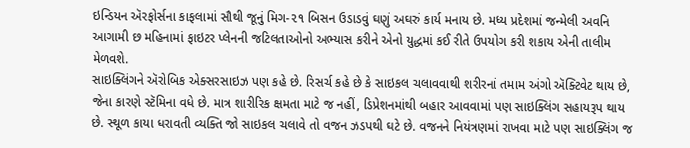ઇન્ડિયન ઍરફોર્સના કાફલામાં સૌથી જૂનું મિગ-૨૧ બિસન ઉડાડવું ઘણું અઘરું કાર્ય મનાય છે. મધ્ય પ્રદેશમાં જન્મેલી અવનિ આગામી છ મહિનામાં ફાઇટર પ્લેનની જટિલતાઓનો અભ્યાસ કરીને એનો યુદ્ધમાં કઈ રીતે ઉપયોગ કરી શકાય એની તાલીમ મેળવશે.
સાઇક્લિંગને ઍરોબિક એક્સરસાઇઝ પણ કહે છે. રિસર્ચ કહે છે કે સાઇકલ ચલાવવાથી શરીરનાં તમામ અંગો ઍક્ટિવેટ થાય છે, જેના કારણે સ્ટૅમિના વધે છે. માત્ર શારીરિક ક્ષમતા માટે જ નહીં, ડિપ્રેશનમાંથી બહાર આવવામાં પણ સાઇક્લિંગ સહાયરૂપ થાય છે. સ્થૂળ કાયા ધરાવતી વ્યક્તિ જો સાઇકલ ચલાવે તો વજન ઝડપથી ઘટે છે. વજનને નિયંત્રણમાં રાખવા માટે પણ સાઇક્લિંગ જ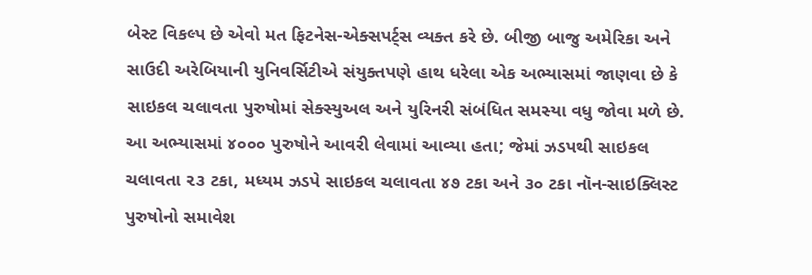બેસ્ટ વિકલ્પ છે એવો મત ફિટનેસ-એક્સપર્ટ્સ વ્યક્ત કરે છે. બીજી બાજુ અમેરિકા અને સાઉદી અરેબિયાની યુનિવર્સિટીએ સંયુક્તપણે હાથ ધરેલા એક અભ્યાસમાં જાણવા છે કે સાઇકલ ચલાવતા પુરુષોમાં સેક્સ્યુઅલ અને યુરિનરી સંબંધિત સમસ્યા વધુ જોવા મળે છે. આ અભ્યાસમાં ૪૦૦૦ પુરુષોને આવરી લેવામાં આવ્યા હતા; જેમાં ઝડપથી સાઇકલ ચલાવતા ૨૩ ટકા, મધ્યમ ઝડપે સાઇકલ ચલાવતા ૪૭ ટકા અને ૩૦ ટકા નૉન-સાઇક્લિસ્ટ પુરુષોનો સમાવેશ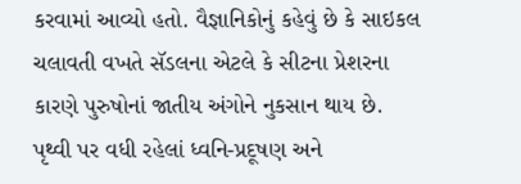કરવામાં આવ્યો હતો. વૈજ્ઞાનિકોનું કહેવું છે કે સાઇકલ ચલાવતી વખતે સૅડલના એટલે કે સીટના પ્રેશરના કારણે પુરુષોનાં જાતીય અંગોને નુકસાન થાય છે.
પૃથ્વી પર વધી રહેલાં ધ્વનિ-પ્રદૂષણ અને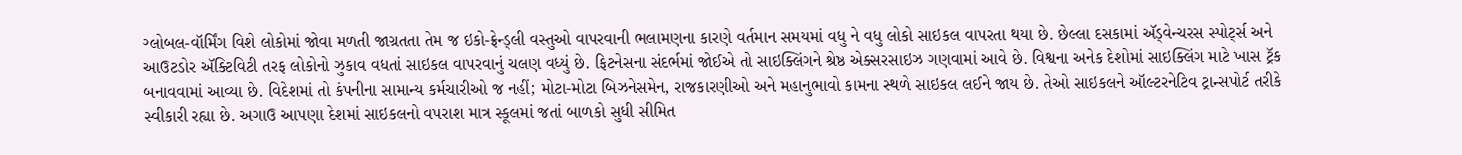ગ્લોબલ-વૉર્મિંગ વિશે લોકોમાં જોવા મળતી જાગ્રતતા તેમ જ ઇકો-ફ્રેન્ડ્લી વસ્તુઓ વાપરવાની ભલામણના કારણે વર્તમાન સમયમાં વધુ ને વધુ લોકો સાઇકલ વાપરતા થયા છે. છેલ્લા દસકામાં ઍડ્વેન્ચરસ સ્પોર્ટ્સ અને આઉટડોર ઍક્ટિવિટી તરફ લોકોનો ઝુકાવ વધતાં સાઇકલ વાપરવાનું ચલણ વધ્યું છે. ફિટનેસના સંદર્ભમાં જોઈએ તો સાઇક્લિંગને શ્રેષ્ઠ એક્સરસાઇઝ ગણવામાં આવે છે. વિશ્વના અનેક દેશોમાં સાઇક્લિંગ માટે ખાસ ટ્રૅક બનાવવામાં આવ્યા છે. વિદેશમાં તો કંપનીના સામાન્ય કર્મચારીઓ જ નહીં; મોટા-મોટા બિઝનેસમેન, રાજકારણીઓ અને મહાનુભાવો કામના સ્થળે સાઇકલ લઈને જાય છે. તેઓ સાઇકલને ઑલ્ટરનેટિવ ટ્રાન્સપોર્ટ તરીકે સ્વીકારી રહ્યા છે. અગાઉ આપણા દેશમાં સાઇકલનો વપરાશ માત્ર સ્કૂલમાં જતાં બાળકો સુધી સીમિત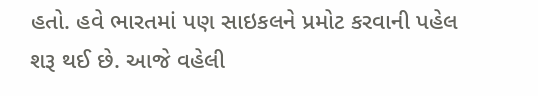હતો. હવે ભારતમાં પણ સાઇકલને પ્રમોટ કરવાની પહેલ શરૂ થઈ છે. આજે વહેલી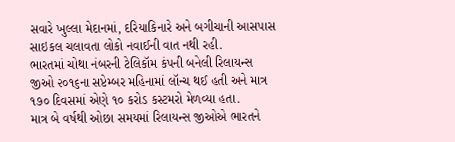સવારે ખુલ્લા મેદાનમાં, દરિયાકિનારે અને બગીચાની આસપાસ સાઇકલ ચલાવતા લોકો નવાઈની વાત નથી રહી.
ભારતમાં ચોથા નંબરની ટેલિકૉમ કંપની બનેલી રિલાયન્સ જીઓ ૨૦૧૬ના સપ્ટેમ્બર મહિનામાં લૉન્ચ થઈ હતી અને માત્ર ૧૭૦ દિવસમાં એણે ૧૦ કરોડ કસ્ટમરો મેળવ્યા હતા.
માત્ર બે વર્ષથી ઓછા સમયમાં રિલાયન્સ જીઓએ ભારતને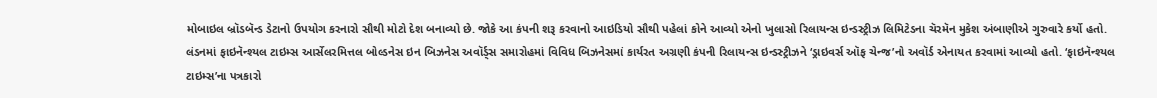મોબાઇલ બ્રૉડબૅન્ડ ડેટાનો ઉપયોગ કરનારો સૌથી મોટો દેશ બનાવ્યો છે. જોકે આ કંપની શરૂ કરવાનો આઇડિયો સૌથી પહેલાં કોને આવ્યો એનો ખુલાસો રિલાયન્સ ઇન્ડસ્ટ્રીઝ લિમિટેડના ચૅરમૅન મુકેશ અંબાણીએ ગુરુવારે કર્યો હતો.
લંડનમાં ફાઇનૅન્શ્યલ ટાઇમ્સ આર્સેલરમિત્તલ બોલ્ડનેસ ઇન બિઝનેસ અવૉર્ડ્સ સમારોહમાં વિવિધ બિઝનેસમાં કાર્યરત અગ્રણી કંપની રિલાયન્સ ઇન્ડસ્ટ્રીઝને ‘ડ્રાઇવર્સ ઑફ ચેન્જ’નો અવૉર્ડ એનાયત કરવામાં આવ્યો હતો. ‘ફાઇનૅન્શ્યલ ટાઇમ્સ’ના પત્રકારો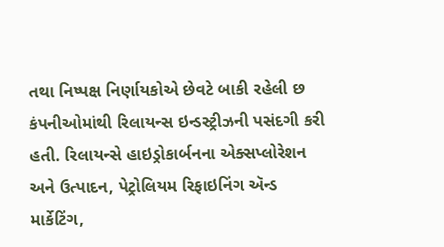તથા નિષ્પક્ષ નિર્ણાયકોએ છેવટે બાકી રહેલી છ કંપનીઓમાંથી રિલાયન્સ ઇન્ડસ્ટ્રીઝની પસંદગી કરી હતી. રિલાયન્સે હાઇડ્રોકાર્બનના એક્સપ્લોરેશન અને ઉત્પાદન, પેટ્રોલિયમ રિફાઇનિંગ ઍન્ડ માર્કેટિંગ,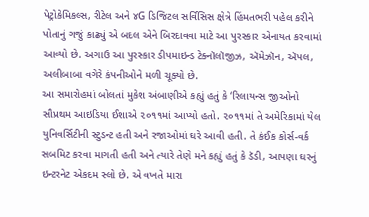પેટ્રોકેમિકલ્સ, રીટેલ અને ૪G ડિજિટલ સર્વિસિસ ક્ષેત્રે હિંમતભરી પહેલ કરીને પોતાનું ગજું કાઢ્યું એ બદલ એને બિરદાવવા માટે આ પુરસ્કાર એનાયત કરવામાં આવ્યો છે. અગાઉ આ પુરસ્કાર ડીપમાઇન્ડ ટેક્નૉલૉજીઝ, ઍમેઝૉન, ઍપલ, અલીબાબા વગેરે કંપનીઓને મળી ચૂક્યો છે.
આ સમારોહમાં બોલતાં મુકેશ અંબાણીએ કહ્યું હતું કે ‘રિલાયન્સ જીઓનો સૌપ્રથમ આઇડિયા ઈશાએ ૨૦૧૧માં આપ્યો હતો. ૨૦૧૧માં તે અમેરિકામાં યેલ યુનિવર્સિટીની સ્ટુડન્ટ હતી અને રજાઓમાં ઘરે આવી હતી. તે કંઈક કોર્સ-વર્ક સબમિટ કરવા માગતી હતી અને ત્યારે તેણે મને કહ્યું હતું કે ડૅડી, આપણા ઘરનું ઇન્ટરનેટ એકદમ સ્લો છે. એ વખતે મારા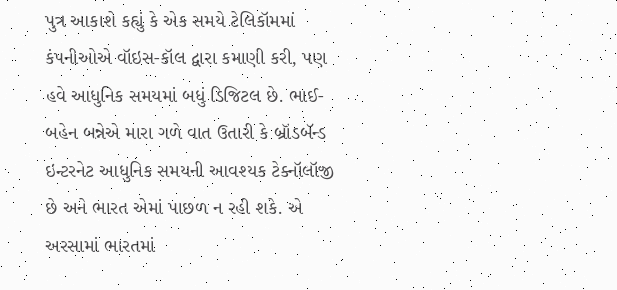પુત્ર આકાશે કહ્યું કે એક સમયે ટેલિકૉમમાં કંપનીઓએ વૉઇસ-કૉલ દ્વારા કમાણી કરી, પણ હવે આધુનિક સમયમાં બધું ડિજિટલ છે. ભાઈ-બહેન બન્નેએ મારા ગળે વાત ઉતારી કે બ્રૉડબૅન્ડ ઇન્ટરનેટ આધુનિક સમયની આવશ્યક ટેક્નૉલૉજી છે અને ભારત એમાં પાછળ ન રહી શકે. એ અરસામાં ભારતમાં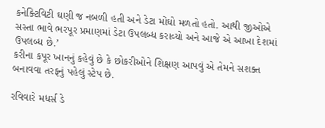કનેક્ટિવિટી ઘણી જ નબળી હતી અને ડેટા મોંઘો મળતો હતો. આથી જીઓએ સસ્તા ભાવે ભરપૂર પ્રમાણમાં ડેટા ઉપલબ્ધ કરાવ્યો અને આજે એ આખા દેશમાં ઉપલબ્ધ છે.’
કરીના કપૂર ખાનનું કહેવું છે કે છોકરીઓને શિક્ષણ આપવું એ તેમને સશક્ત બનાવવા તરફનું પહેલું સ્ટેપ છે.

રવિવારે મધર્સ ડે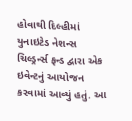હોવાથી દિલ્હીમાં યુનાઇટેડ નેશન્સ ચિલ્ડ્રર્ન્સ ફન્ડ દ્વારા એક ઇવેન્ટનું આયોજન કરવામાં આવ્યું હતું. આ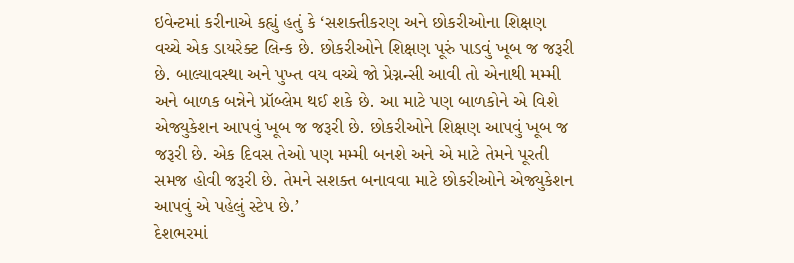ઇવેન્ટમાં કરીનાએ કહ્યું હતું કે ‘સશક્તીકરણ અને છોકરીઓના શિક્ષણ વચ્ચે એક ડાયરેક્ટ લિન્ક છે. છોકરીઓને શિક્ષણ પૂરું પાડવું ખૂબ જ જરૂરી છે. બાલ્યાવસ્થા અને પુખ્ત વય વચ્ચે જો પ્રેગ્નન્સી આવી તો એનાથી મમ્મી અને બાળક બન્નેને પ્રૉબ્લેમ થઈ શકે છે. આ માટે પણ બાળકોને એ વિશે એજ્યુકેશન આપવું ખૂબ જ જરૂરી છે. છોકરીઓને શિક્ષણ આપવું ખૂબ જ જરૂરી છે. એક દિવસ તેઓ પણ મમ્મી બનશે અને એ માટે તેમને પૂરતી સમજ હોવી જરૂરી છે. તેમને સશક્ત બનાવવા માટે છોકરીઓને એજ્યુકેશન આપવું એ પહેલું સ્ટેપ છે.’
દેશભરમાં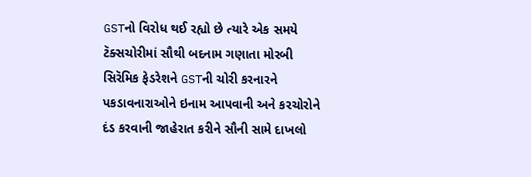GSTનો વિરોધ થઈ રહ્યો છે ત્યારે એક સમયે ટૅક્સચોરીમાં સૌથી બદનામ ગણાતા મોરબી સિરૅમિક ફેડરેશને GSTની ચોરી કરનારને પકડાવનારાઓને ઇનામ આપવાની અને કરચોરોને દંડ કરવાની જાહેરાત કરીને સૌની સામે દાખલો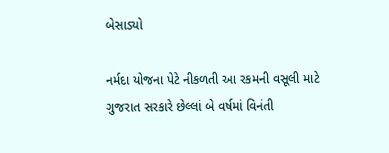બેસાડ્યો

નર્મદા યોજના પેટે નીકળતી આ રકમની વસૂલી માટે ગુજરાત સરકારે છેલ્લાં બે વર્ષમાં વિનંતી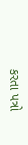કરતા પત્રો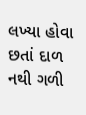લખ્યા હોવા છતાં દાળ નથી ગળી